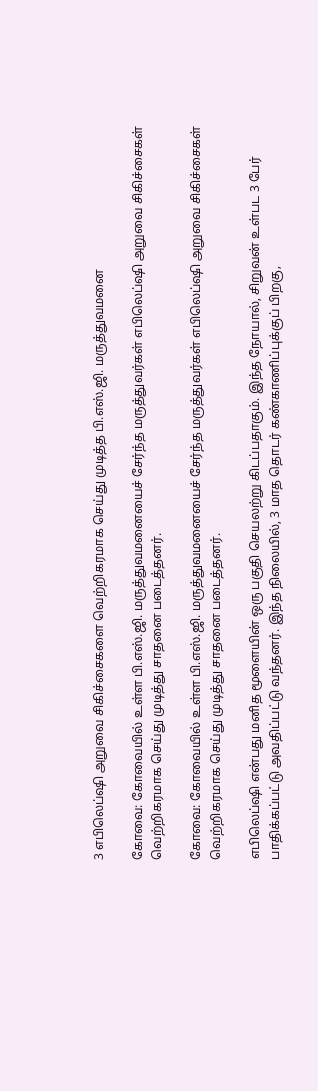3 எபிலெப்ஷி அறுவை சிகிச்சைகளை வெற்றிகரமாக செய்து முடித்த பி.எஸ்.ஜி. மருத்துவமனை

கோவை: கோவையில் உள்ள பி.எஸ்.ஜி. மருத்துவமனையைச் சேர்ந்த மருத்துவர்கள் எபிலெப்ஷி அறுவை சிகிச்சைகள் வெற்றிகரமாக செய்து முடித்து சாதனை படைத்தனர்.

கோவை: கோவையில் உள்ள பி.எஸ்.ஜி. மருத்துவமனையைச் சேர்ந்த மருத்துவர்கள் எபிலெப்ஷி அறுவை சிகிச்சைகள் வெற்றிகரமாக செய்து முடித்து சாதனை படைத்தனர்.

எபிலெப்ஷி என்பது மனித மூளையின் ஒரு பகுதி செயலற்று கிடப்பதாகும். இந்த நோயால், சிறுவன் உள்பட 3 பேர் பாதிக்கப்பட்டு அவதிப்பட்டு வந்தனர். இந்த நிலையில், 3 மாத தொடர் கண்காணிப்புக்குப் பிறகு,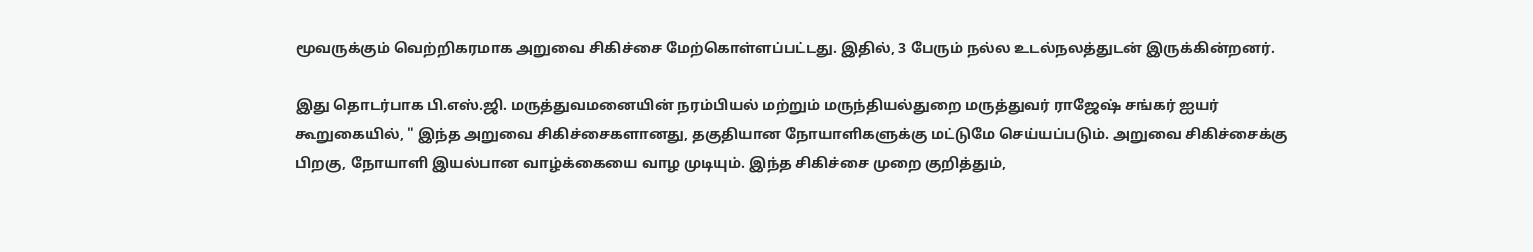மூவருக்கும் வெற்றிகரமாக அறுவை சிகிச்சை மேற்கொள்ளப்பட்டது. இதில், 3 பேரும் நல்ல உடல்நலத்துடன் இருக்கின்றனர்.

இது தொடர்பாக பி.எஸ்.ஜி. மருத்துவமனையின் நரம்பியல் மற்றும் மருந்தியல்துறை மருத்துவர் ராஜேஷ் சங்கர் ஐயர் கூறுகையில், " இந்த அறுவை சிகிச்சைகளானது, தகுதியான நோயாளிகளுக்கு மட்டுமே செய்யப்படும். அறுவை சிகிச்சைக்கு பிறகு, நோயாளி இயல்பான வாழ்க்கையை வாழ முடியும். இந்த சிகிச்சை முறை குறித்தும்,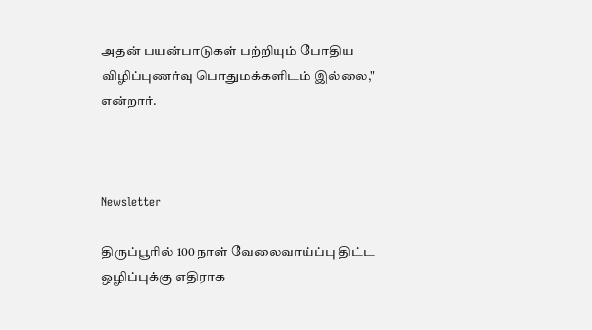அதன் பயன்பாடுகள் பற்றியும் போதிய விழிப்புணர்வு பொதுமக்களிடம் இல்லை," என்றார்.



Newsletter

திருப்பூரில் 100 நாள் வேலைவாய்ப்பு திட்ட ஒழிப்புக்கு எதிராக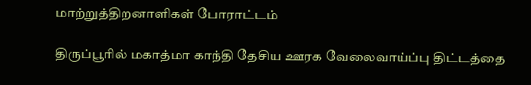மாற்றுத்திறனாளிகள் போராட்டம்

திருப்பூரில் மகாத்மா காந்தி தேசிய ஊரக வேலைவாய்ப்பு திட்டத்தை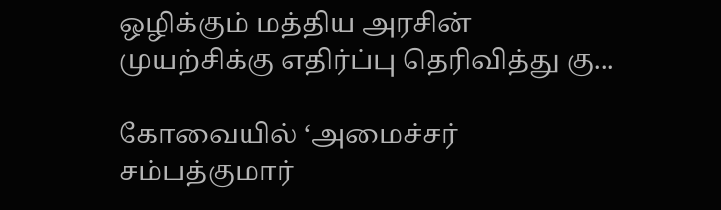ஒழிக்கும் மத்திய அரசின் முயற்சிக்கு எதிர்ப்பு தெரிவித்து கு...

கோவையில் ‘அமைச்சர் சம்பத்குமார்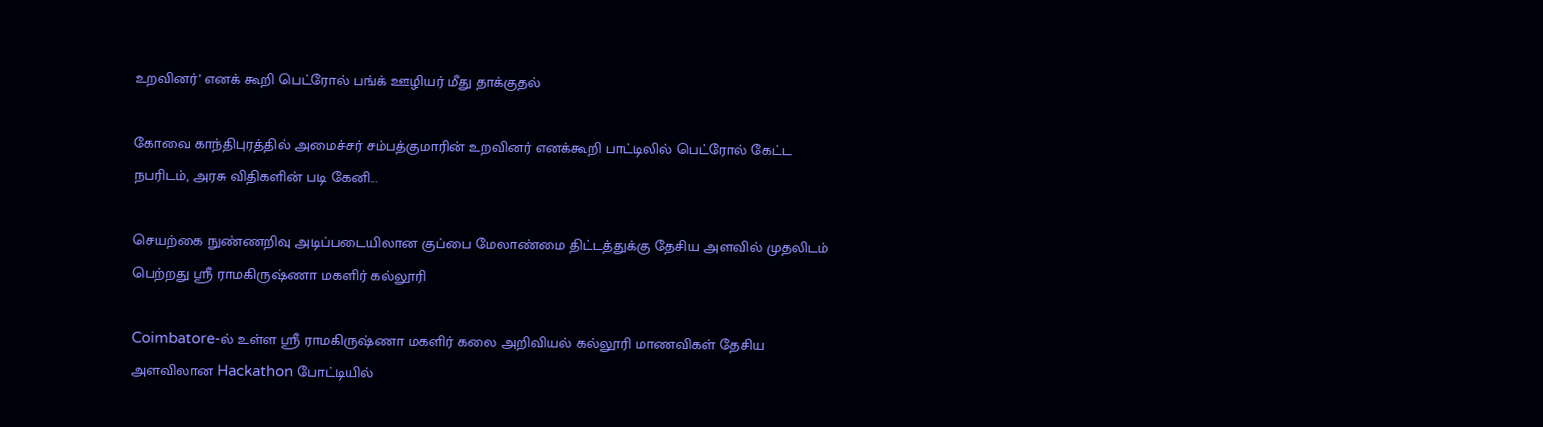உறவினர்’ எனக் கூறி பெட்ரோல் பங்க் ஊழியர் மீது தாக்குதல்

கோவை காந்திபுரத்தில் அமைச்சர் சம்பத்குமாரின் உறவினர் எனக்கூறி பாட்டிலில் பெட்ரோல் கேட்ட நபரிடம், அரசு விதிகளின் படி கேனி...

செயற்கை நுண்ணறிவு அடிப்படையிலான குப்பை மேலாண்மை திட்டத்துக்கு தேசிய அளவில் முதலிடம் பெற்றது ஶ்ரீ ராமகிருஷ்ணா மகளிர் கல்லூரி

Coimbatore-ல் உள்ள ஶ்ரீ ராமகிருஷ்ணா மகளிர் கலை அறிவியல் கல்லூரி மாணவிகள் தேசிய அளவிலான Hackathon போட்டியில்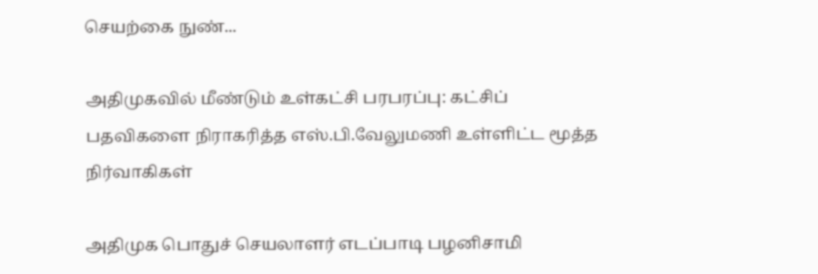செயற்கை நுண்...

அதிமுகவில் மீண்டும் உள்கட்சி பரபரப்பு: கட்சிப் பதவிகளை நிராகரித்த எஸ்.பி.வேலுமணி உள்ளிட்ட மூத்த நிர்வாகிகள்

அதிமுக பொதுச் செயலாளர் எடப்பாடி பழனிசாமி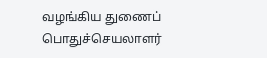வழங்கிய துணைப் பொதுச்செயலாளர்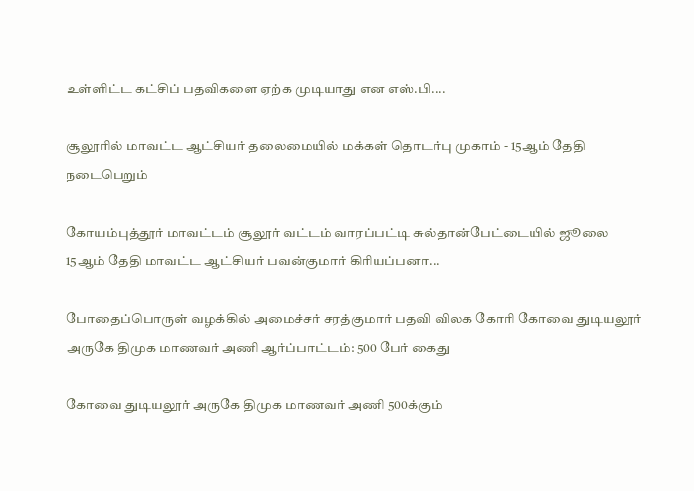உள்ளிட்ட கட்சிப் பதவிகளை ஏற்க முடியாது என எஸ்.பி....

சூலூரில் மாவட்ட ஆட்சியர் தலைமையில் மக்கள் தொடர்பு முகாம் - 15ஆம் தேதி நடைபெறும்

கோயம்புத்தூர் மாவட்டம் சூலூர் வட்டம் வாரப்பட்டி சுல்தான்பேட்டையில் ஜூலை 15ஆம் தேதி மாவட்ட ஆட்சியர் பவன்குமார் கிரியப்பனா...

போதைப்பொருள் வழக்கில் அமைச்சர் சரத்குமார் பதவி விலக கோரி கோவை துடியலூர் அருகே திமுக மாணவர் அணி ஆர்ப்பாட்டம்: 500 பேர் கைது

கோவை துடியலூர் அருகே திமுக மாணவர் அணி 500க்கும்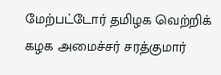மேற்பட்டோர் தமிழக வெற்றிக் கழக அமைச்சர் சரத்குமார்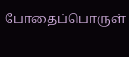போதைப்பொருள்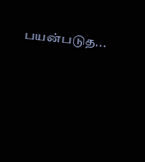பயன்படுத...